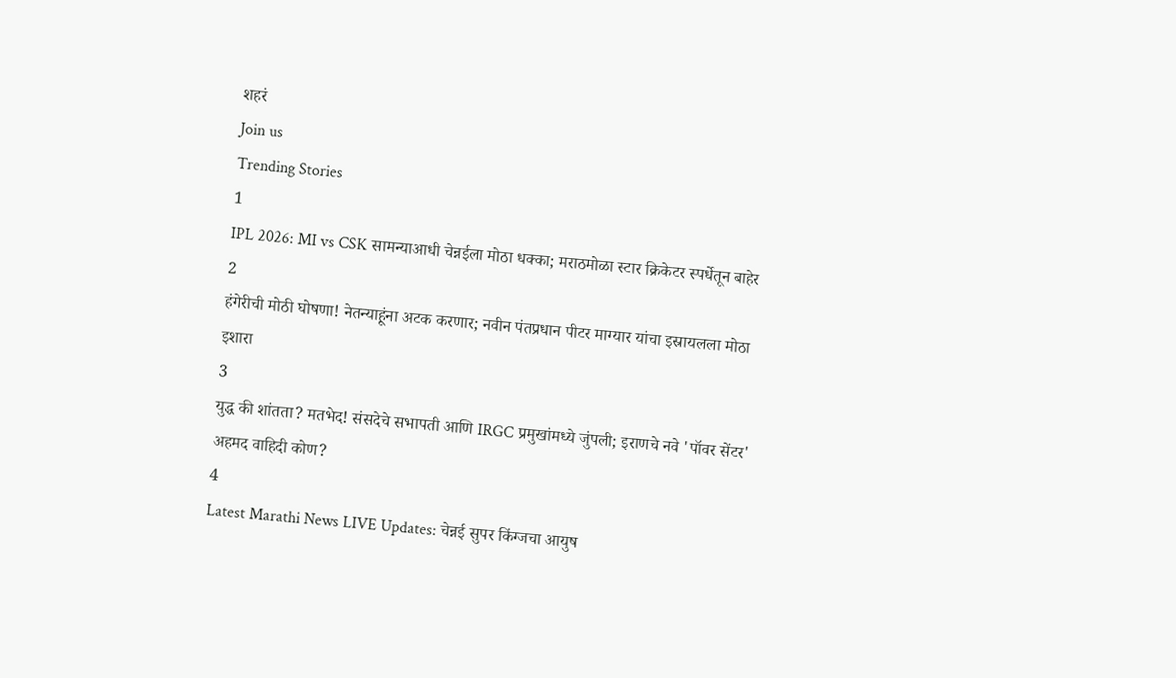शहरं
Join us
Trending Stories
1
IPL 2026: MI vs CSK सामन्याआधी चेन्नईला मोठा धक्का; मराठमोळा स्टार क्रिकेटर स्पर्धेतून बाहेर
2
हंगेरीची मोठी घोषणा! नेतन्याहूंना अटक करणार; नवीन पंतप्रधान पीटर माग्यार यांचा इस्रायलला मोठा इशारा
3
युद्ध की शांतता? मतभेद! संसदेचे सभापती आणि IRGC प्रमुखांमध्ये जुंपली; इराणचे नवे 'पॉवर सेंटर' अहमद वाहिदी कोण?
4
Latest Marathi News LIVE Updates: चेन्नई सुपर किंग्जचा आयुष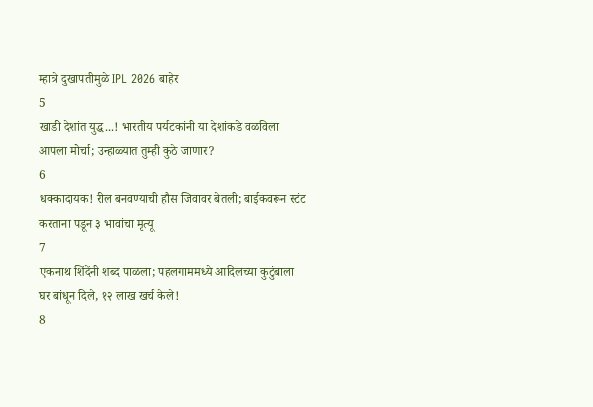म्हात्रे दुखापतीमुळे IPL 2026 बाहेर
5
खाडी देशांत युद्ध...! भारतीय पर्यटकांनी या देशांकडे वळविला आपला मोर्चा; उन्हाळ्यात तुम्ही कुठे जाणार?
6
धक्कादायक! रील बनवण्याची हौस जिवावर बेतली; बाईकवरून स्टंट करताना पडून ३ भावांचा मृत्यू
7
एकनाथ शिंदेंनी शब्द पाळला; पहलगाममध्ये आदिलच्या कुटुंबाला घर बांधून दिले, १२ लाख खर्च केले!
8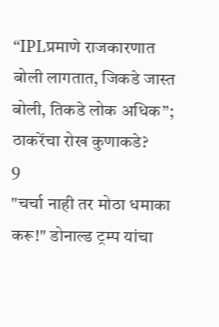“IPLप्रमाणे राजकारणात बोली लागतात, जिकडे जास्त बोली, तिकडे लोक अधिक”; ठाकरेंचा रोख कुणाकडे?
9
"चर्चा नाही तर मोठा धमाका करू!" डोनाल्ड ट्रम्प यांचा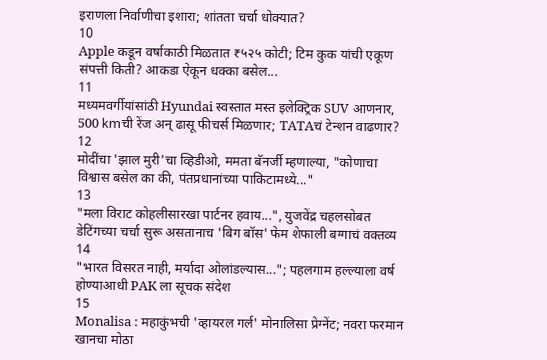इराणला निर्वाणीचा इशारा; शांतता चर्चा धोक्यात?
10
Apple कडून वर्षाकाठी मिळतात ₹५२५ कोटी; टिम कुक यांची एकूण संपत्ती किती? आकडा ऐकून धक्का बसेल...
11
मध्यमवर्गीयांसांठी Hyundai स्वस्तात मस्त इलेक्ट्रिक SUV आणनार, 500 kmची रेंज अन् ढासू फीचर्स मिळणार; TATAचं टेन्शन वाढणार?
12
मोदींचा 'झाल मुरी'चा व्हिडीओ, ममता बॅनर्जी म्हणाल्या, "कोणाचा विश्वास बसेल का की, पंतप्रधानांच्या पाकिटामध्ये..."
13
"मला विराट कोहलीसारखा पार्टनर हवाय...", युजवेंद्र चहलसोबत डेटिंगच्या चर्चा सुरू असतानाच 'बिग बॉस' फेम शेफाली बग्गाचं वक्तव्य
14
"भारत विसरत नाही, मर्यादा ओलांडल्यास..."; पहलगाम हल्ल्याला वर्ष होण्याआधी PAK ला सूचक संदेश
15
Monalisa : महाकुंभची 'व्हायरल गर्ल' मोनालिसा प्रेग्नेंट; नवरा फरमान खानचा मोठा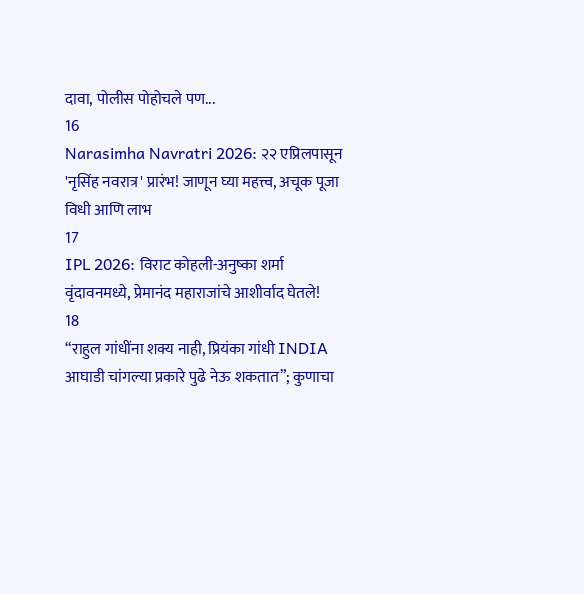दावा, पोलीस पोहोचले पण...
16
Narasimha Navratri 2026: २२ एप्रिलपासून 'नृसिंह नवरात्र' प्रारंभ! जाणून घ्या महत्त्व, अचूक पूजा विधी आणि लाभ
17
IPL 2026: विराट कोहली-अनुष्का शर्मा वृंदावनमध्ये, प्रेमानंद महाराजांचे आशीर्वाद घेतले!
18
“राहुल गांधींना शक्य नाही, प्रियंका गांधी INDIA आघाडी चांगल्या प्रकारे पुढे नेऊ शकतात”; कुणाचा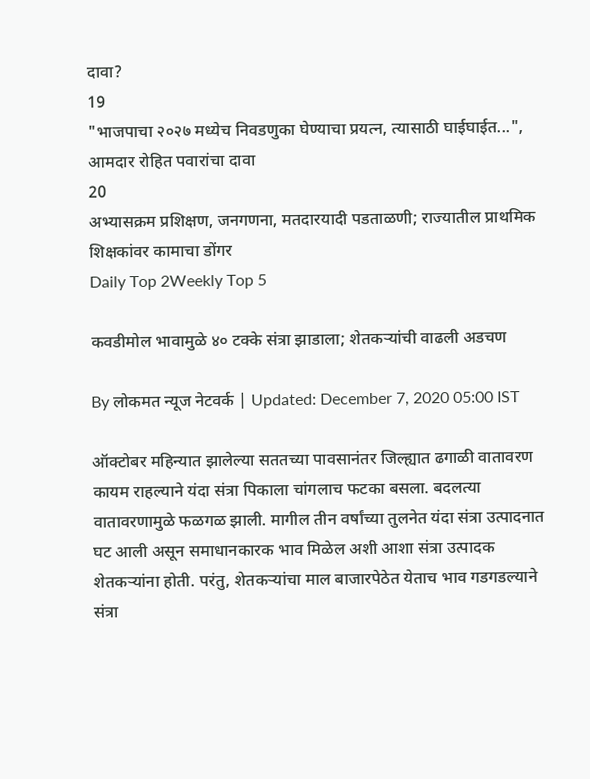दावा?
19
"भाजपाचा २०२७ मध्येच निवडणुका घेण्याचा प्रयत्न, त्यासाठी घाईघाईत...", आमदार रोहित पवारांचा दावा
20
अभ्यासक्रम प्रशिक्षण, जनगणना, मतदारयादी पडताळणी; राज्यातील प्राथमिक शिक्षकांवर कामाचा डोंगर
Daily Top 2Weekly Top 5

कवडीमोल भावामुळे ४० टक्के संत्रा झाडाला; शेतकऱ्यांची वाढली अडचण

By लोकमत न्यूज नेटवर्क | Updated: December 7, 2020 05:00 IST

ऑक्टोबर महिन्यात झालेल्या सततच्या पावसानंतर जिल्ह्यात ढगाळी वातावरण कायम राहल्याने यंदा संत्रा पिकाला चांगलाच फटका बसला. बदलत्या वातावरणामुळे फळगळ झाली. मागील तीन वर्षांच्या तुलनेत यंदा संत्रा उत्पादनात घट आली असून समाधानकारक भाव मिळेल अशी आशा संत्रा उत्पादक शेतकऱ्यांना होती. परंतु, शेतकऱ्यांचा माल बाजारपेठेत येताच भाव गडगडल्याने संत्रा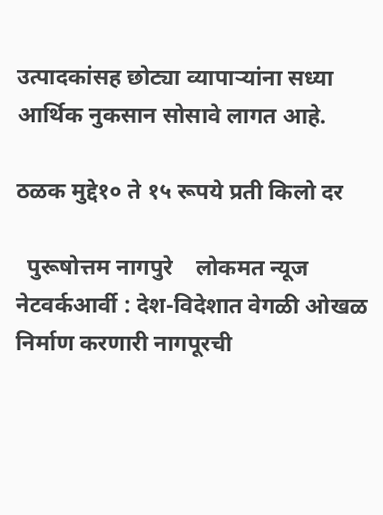उत्पादकांसह छोट्या व्यापाऱ्यांना सध्या आर्थिक नुकसान सोसावे लागत आहे.

ठळक मुद्दे१० ते १५ रूपये प्रती किलो दर

  पुरूषोत्तम नागपुरे    लोकमत न्यूज नेटवर्कआर्वी : देश-विदेशात वेगळी ओखळ निर्माण करणारी नागपूरची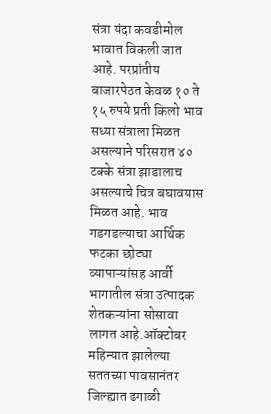संत्रा यंदा कवडीमोल भावात विकली जात आहे. परप्रांतीय बाजारपेठत केवळ १० ते १५ रुपये प्रती किलो भाव सध्या संत्राला मिळत असल्याने परिसरात ४० टक्के संत्रा झाडालाच असल्याचे चित्र बघावयास मिळत आहे. भाव गडगडल्याचा आर्थिक फटका छोट्या व्यापाऱ्यांसह आर्वी भागातील संत्रा उत्पादक शेतकऱ्यांना सोसावा लागत आहे.ऑक्टोबर महिन्यात झालेल्या सततच्या पावसानंतर जिल्ह्यात ढगाळी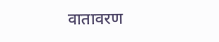वातावरण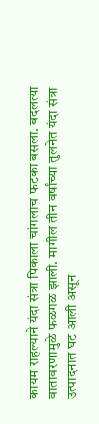कायम राहल्याने यंदा संत्रा पिकाला चांगलाच फटका बसला. बदलत्या वातावरणामुळे फळगळ झाली. मागील तीन वर्षांच्या तुलनेत यंदा संत्रा उत्पादनात घट आली असून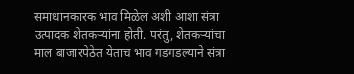समाधानकारक भाव मिळेल अशी आशा संत्रा उत्पादक शेतकऱ्यांना होती. परंतु, शेतकऱ्यांचा माल बाजारपेठेत येताच भाव गडगडल्याने संत्रा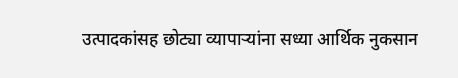उत्पादकांसह छोट्या व्यापाऱ्यांना सध्या आर्थिक नुकसान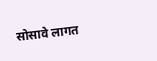सोसावे लागत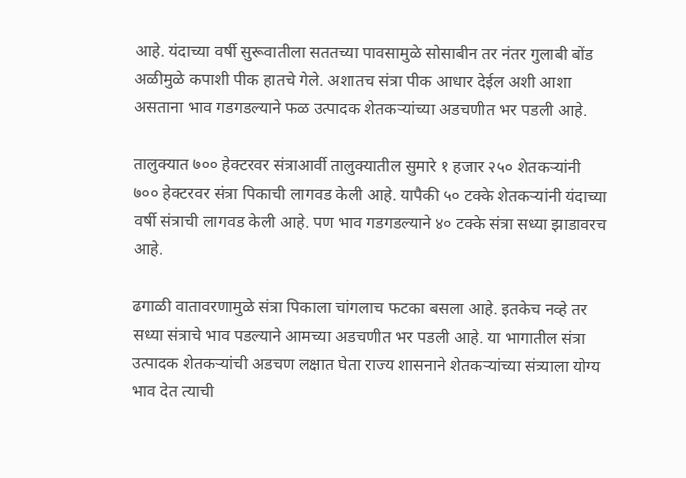आहे. यंदाच्या वर्षी सुरूवातीला सततच्या पावसामुळे सोसाबीन तर नंतर गुलाबी बोंड अळीमुळे कपाशी पीक हातचे गेले. अशातच संत्रा पीक आधार देईल अशी आशा असताना भाव गडगडल्याने फळ उत्पादक शेतकऱ्यांच्या अडचणीत भर पडली आहे.

तालुक्यात ७०० हेक्टरवर संत्राआर्वी तालुक्यातील सुमारे १ हजार २५० शेतकऱ्यांनी  ७०० हेक्टरवर संत्रा पिकाची लागवड केली आहे. यापैकी ५० टक्के शेतकऱ्यांनी यंदाच्या वर्षी संत्राची लागवड केली आहे. पण भाव गडगडल्याने ४० टक्के संत्रा सध्या झाडावरच आहे.

ढगाळी वातावरणामुळे संत्रा पिकाला चांगलाच फटका बसला आहे. इतकेच नव्हे तर सध्या संत्राचे भाव पडल्याने आमच्या अडचणीत भर पडली आहे. या भागातील संत्रा उत्पादक शेतकऱ्यांची अडचण लक्षात घेता राज्य शासनाने शेतकऱ्यांच्या संत्र्याला योग्य भाव देत त्याची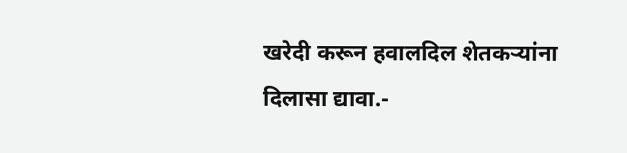खरेदी करून हवालदिल शेतकऱ्यांना दिलासा द्यावा.-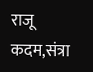राजू कदम,संत्रा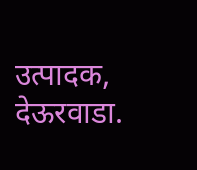उत्पादक, देऊरवाडा.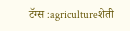टॅग्स :agricultureशेती